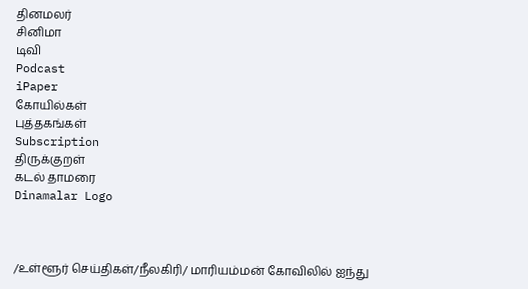தினமலர்
சினிமா
டிவி
Podcast
iPaper
கோயில்கள்
புத்தகங்கள்
Subscription
திருக்குறள்
கடல் தாமரை
Dinamalar Logo



/உள்ளூர் செய்திகள்/நீலகிரி/ மாரியம்மன் கோவிலில் ஐந்து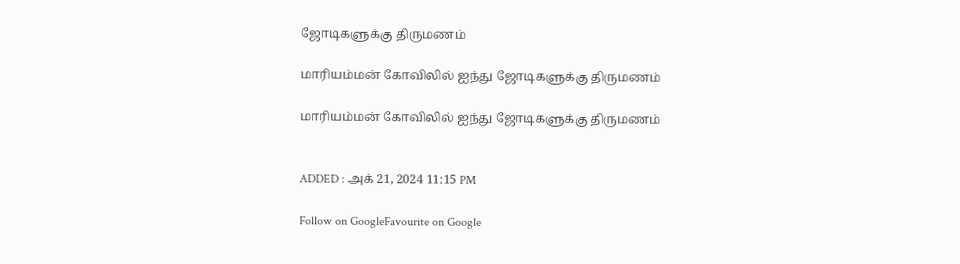ஜோடிகளுக்கு திருமணம்

மாரியம்மன் கோவிலில் ஐந்து ஜோடிகளுக்கு திருமணம்

மாரியம்மன் கோவிலில் ஐந்து ஜோடிகளுக்கு திருமணம்


ADDED : அக் 21, 2024 11:15 PM

Follow on GoogleFavourite on Google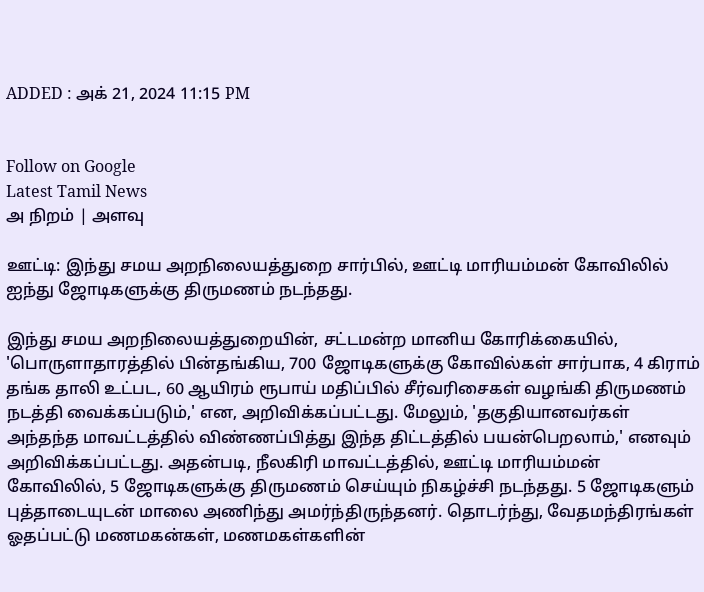ADDED : அக் 21, 2024 11:15 PM


Follow on Google
Latest Tamil News
அ நிறம் | அளவு

ஊட்டி: இந்து சமய அறநிலையத்துறை சார்பில், ஊட்டி மாரியம்மன் கோவிலில் ஐந்து ஜோடிகளுக்கு திருமணம் நடந்தது.

இந்து சமய அறநிலையத்துறையின், சட்டமன்ற மானிய கோரிக்கையில், 'பொருளாதாரத்தில் பின்தங்கிய, 700 ஜோடிகளுக்கு கோவில்கள் சார்பாக, 4 கிராம் தங்க தாலி உட்பட, 60 ஆயிரம் ரூபாய் மதிப்பில் சீர்வரிசைகள் வழங்கி திருமணம் நடத்தி வைக்கப்படும்,' என, அறிவிக்கப்பட்டது. மேலும், 'தகுதியானவர்கள் அந்தந்த மாவட்டத்தில் விண்ணப்பித்து இந்த திட்டத்தில் பயன்பெறலாம்,' எனவும் அறிவிக்கப்பட்டது. அதன்படி, நீலகிரி மாவட்டத்தில், ஊட்டி மாரியம்மன் கோவிலில், 5 ஜோடிகளுக்கு திருமணம் செய்யும் நிகழ்ச்சி நடந்தது. 5 ஜோடிகளும் புத்தாடையுடன் மாலை அணிந்து அமர்ந்திருந்தனர். தொடர்ந்து, வேதமந்திரங்கள் ஓதப்பட்டு மணமகன்கள், மணமகள்களின்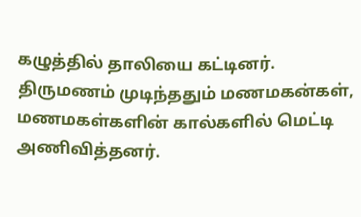கழுத்தில் தாலியை கட்டினர். திருமணம் முடிந்ததும் மணமகன்கள், மணமகள்களின் கால்களில் மெட்டி அணிவித்தனர்.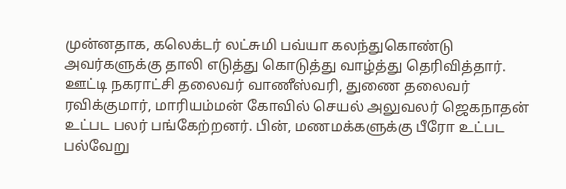முன்னதாக, கலெக்டர் லட்சுமி பவ்யா கலந்துகொண்டு அவர்களுக்கு தாலி எடுத்து கொடுத்து வாழ்த்து தெரிவித்தார். ஊட்டி நகராட்சி தலைவர் வாணீஸ்வரி, துணை தலைவர் ரவிக்குமார், மாரியம்மன் கோவில் செயல் அலுவலர் ஜெகநாதன் உட்பட பலர் பங்கேற்றனர். பின், மணமக்களுக்கு பீரோ உட்பட பல்வேறு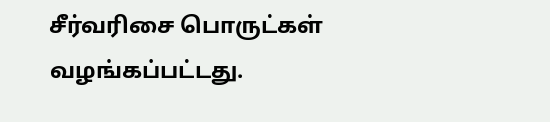சீர்வரிசை பொருட்கள் வழங்கப்பட்டது.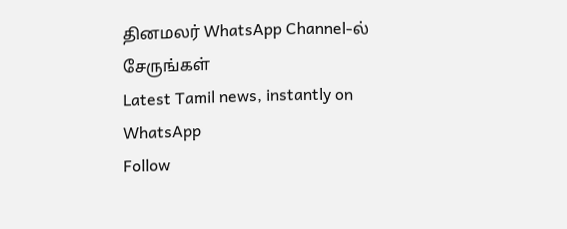தினமலர் WhatsApp Channel-ல் சேருங்கள்
Latest Tamil news, instantly on WhatsApp
Follow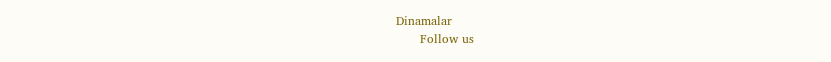Dinamalar
      Follow us